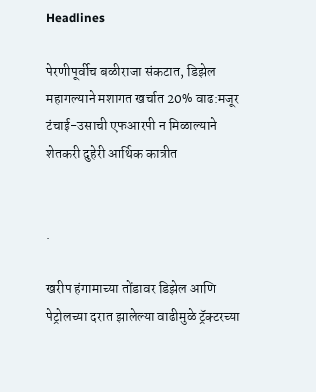Headlines

पेरणीपूर्वीच बळीराजा संकटात, डिझेल महागल्याने मशागत खर्चात 20% वाढ:मजूर टंचाई-उसाची एफआरपी न मिळाल्याने शेतकरी दुहेरी आर्थिक कात्रीत


.

खरीप हंगामाच्या तोंडावर डिझेल आणि पेट्रोलच्या दरात झालेल्या वाढीमुळे ट्रॅक्टरच्या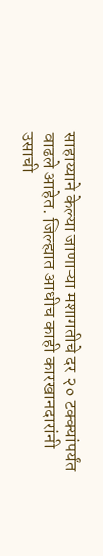साहाय्याने केल्या जाणाऱ्या मशागतीचे दर २० टक्क्यांपर्यंत वाढले आहेत. जिल्ह्यात आधीच काही कारखानदारांनी उसाची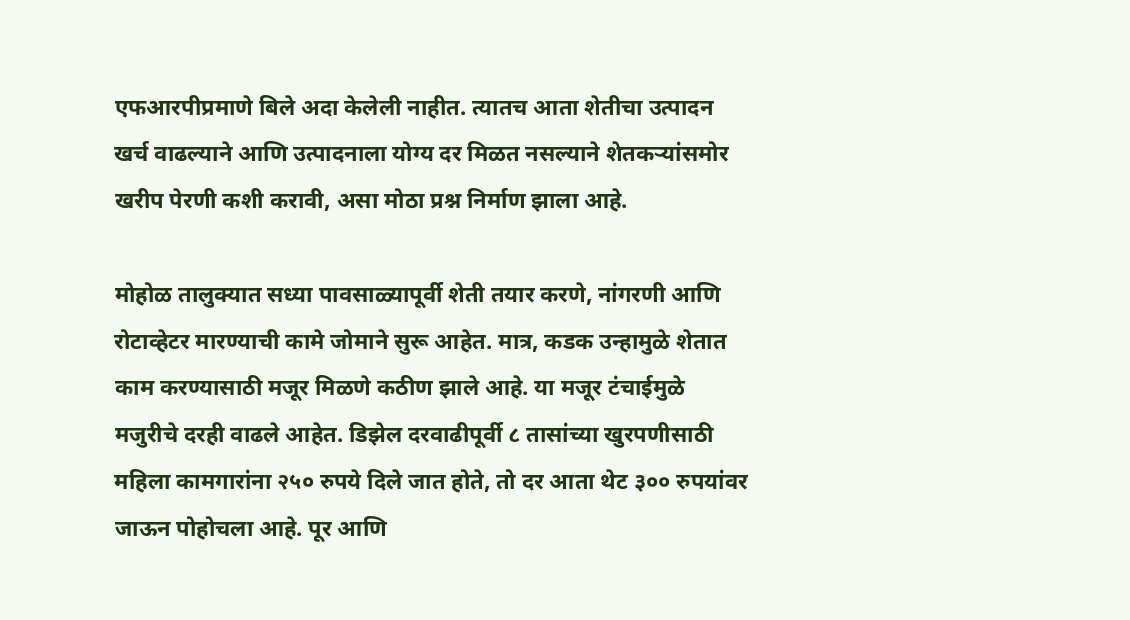एफआरपीप्रमाणे बिले अदा केलेली नाहीत. त्यातच आता शेतीचा उत्पादन खर्च वाढल्याने आणि उत्पादनाला योग्य दर मिळत नसल्याने शेतकऱ्यांसमोर खरीप पेरणी कशी करावी, असा मोठा प्रश्न निर्माण झाला आहे.

मोहोळ तालुक्यात सध्या पावसाळ्यापूर्वी शेती तयार करणे, नांगरणी आणि रोटाव्हेटर मारण्याची कामे जोमाने सुरू आहेत. मात्र, कडक उन्हामुळे शेतात काम करण्यासाठी मजूर मिळणे कठीण झाले आहे. या मजूर टंचाईमुळे मजुरीचे दरही वाढले आहेत. डिझेल दरवाढीपूर्वी ८ तासांच्या खुरपणीसाठी महिला कामगारांना २५० रुपये दिले जात होते, तो दर आता थेट ३०० रुपयांवर जाऊन पोहोचला आहे. पूर आणि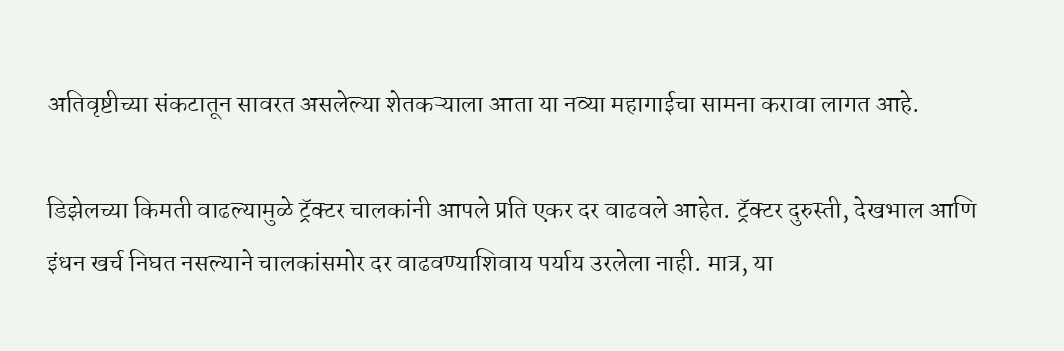अतिवृष्टीच्या संकटातून सावरत असलेल्या शेतकऱ्याला आता या नव्या महागाईचा सामना करावा लागत आहे.

डिझेलच्या किमती वाढल्यामुळे ट्रॅक्टर चालकांनी आपले प्रति एकर दर वाढवले आहेत. ट्रॅक्टर दुरुस्ती, देखभाल आणि इंधन खर्च निघत नसल्याने चालकांसमोर दर वाढवण्याशिवाय पर्याय उरलेला नाही. मात्र, या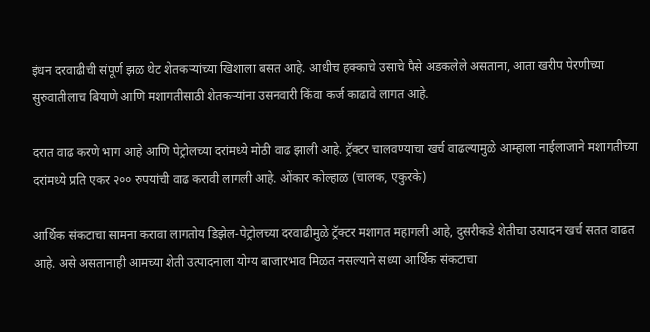इंधन दरवाढीची संपूर्ण झळ थेट शेतकऱ्यांच्या खिशाला बसत आहे. आधीच हक्काचे उसाचे पैसे अडकलेले असताना, आता खरीप पेरणीच्या सुरुवातीलाच बियाणे आणि मशागतीसाठी शेतकऱ्यांना उसनवारी किंवा कर्ज काढावे लागत आहे.

दरात वाढ करणे भाग आहे आणि पेट्रोलच्या दरांमध्ये मोठी वाढ झाली आहे. ट्रॅक्टर चालवण्याचा खर्च वाढल्यामुळे आम्हाला नाईलाजाने मशागतीच्या दरांमध्ये प्रति एकर २०० रुपयांची वाढ करावी लागली आहे. ओंकार कोल्हाळ (चालक, एकुरके)

आर्थिक संकटाचा सामना करावा लागतोय डिझेल-पेट्रोलच्या दरवाढीमुळे ट्रॅक्टर मशागत महागली आहे, दुसरीकडे शेतीचा उत्पादन खर्च सतत वाढत आहे. असे असतानाही आमच्या शेती उत्पादनाला योग्य बाजारभाव मिळत नसल्याने सध्या आर्थिक संकटाचा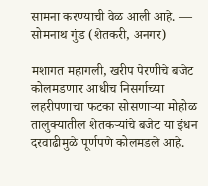सामना करण्याची वेळ आली आहे. — सोमनाथ गुंड (शेतकरी, अनगर)

मशागत महागली, खरीप पेरणीचे बजेट कोलमडणार आधीच निसर्गाच्या लहरीपणाचा फटका सोसणाऱ्या मोहोळ तालुक्यातील शेतकऱ्यांचे बजेट या इंधन दरवाढीमुळे पूर्णपणे कोलमडले आहे.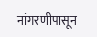नांगरणीपासून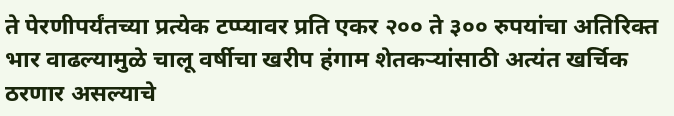ते पेरणीपर्यंतच्या प्रत्येक टप्प्यावर प्रति एकर २०० ते ३०० रुपयांचा अतिरिक्त भार वाढल्यामुळे चालू वर्षीचा खरीप हंगाम शेतकऱ्यांसाठी अत्यंत खर्चिक ठरणार असल्याचे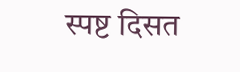स्पष्ट दिसत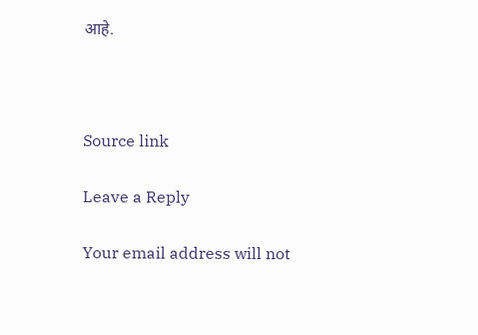आहे.



Source link

Leave a Reply

Your email address will not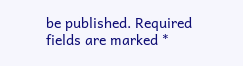be published. Required fields are marked *